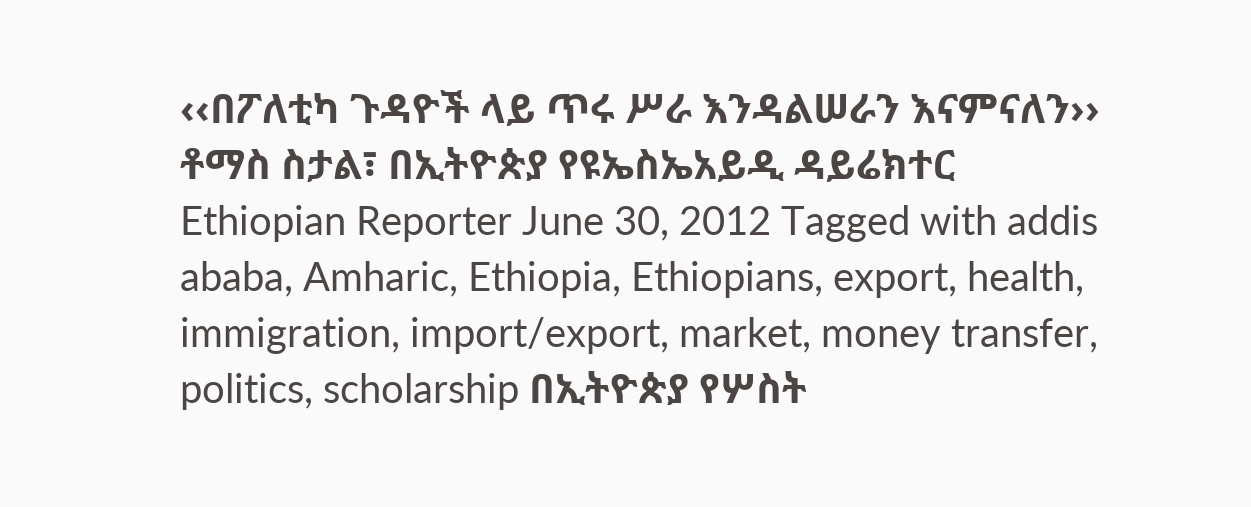‹‹በፖለቲካ ጉዳዮች ላይ ጥሩ ሥራ እንዳልሠራን እናምናለን›› ቶማስ ስታል፣ በኢትዮጵያ የዩኤስኤአይዲ ዳይሬክተር Ethiopian Reporter June 30, 2012 Tagged with addis ababa, Amharic, Ethiopia, Ethiopians, export, health, immigration, import/export, market, money transfer, politics, scholarship በኢትዮጵያ የሦስት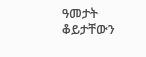ዓመታት ቆይታቸውን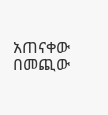አጠናቀው በመጪው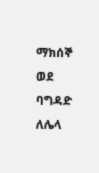ማክሰኞ ወደ ባግዳድ ለሌላ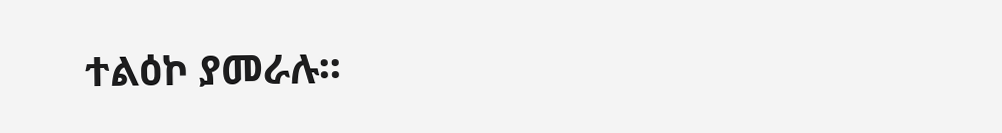ተልዕኮ ያመራሉ፡፡